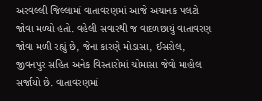અરવલ્લી જિલ્લામાં વાતાવરણમાં આજે અચાનક પલટો જોવા મળ્યો હતો. વહેલી સવારથી જ વાદળછાયું વાતાવરણ જોવા મળી રહ્યું છે, જેના કારણે મોડાસા, ઈસરોલ, જીવનપુર સહિત અનેક વિસ્તારોમાં ચોમાસા જેવો માહોલ સર્જાયો છે. વાતાવરણમાં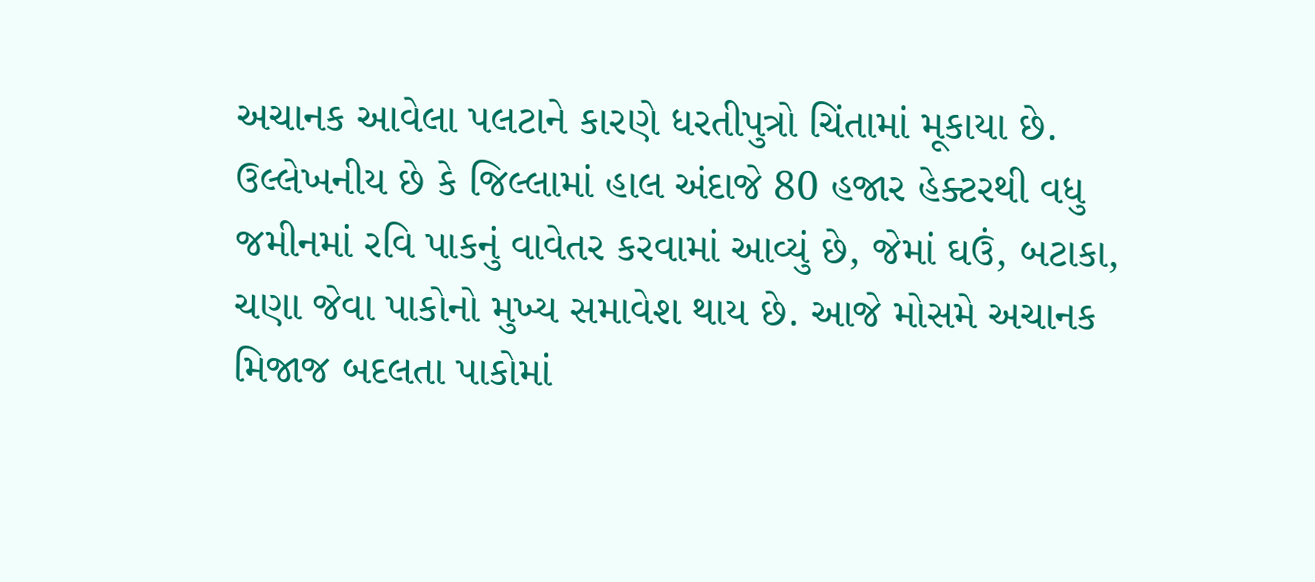અચાનક આવેલા પલટાને કારણે ધરતીપુત્રો ચિંતામાં મૂકાયા છે. ઉલ્લેખનીય છે કે જિલ્લામાં હાલ અંદાજે 80 હજાર હેક્ટરથી વધુ જમીનમાં રવિ પાકનું વાવેતર કરવામાં આવ્યું છે, જેમાં ઘઉં, બટાકા, ચણા જેવા પાકોનો મુખ્ય સમાવેશ થાય છે. આજે મોસમે અચાનક મિજાજ બદલતા પાકોમાં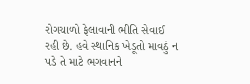રોગચાળો ફેલાવાની ભીતિ સેવાઈ રહી છે. હવે સ્થાનિક ખેડૂતો માવઠું ન પડે તે માટે ભગવાનને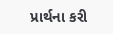પ્રાર્થના કરી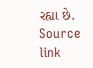રહ્યા છે.
Source link